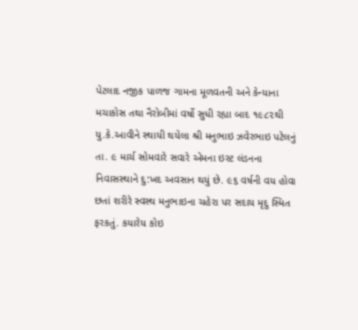પેટલાદ નજીક પાળજ ગામના મૂળવતની અને કેન્યાના મચાકોસ તથા નૈરોબીમાં વર્ષો સુધી રહ્યા બાદ ૧૯૮૨થી યુ.કે.આવીને સ્થાયી થયેલા શ્રી મનુભાઇ ઝવેરભાઇ પટેલનું તા. ૯ માર્ચ સોમવારે સવારે એમના ઇસ્ટ લંડનના નિવાસસ્થાને દુ:ખદ અવસાન થયું છે. ૯૬ વર્ષની વય હોવા છતાં શરીરે સ્વસ્થ મનુભાઇના ચહેરા પર સદાય મૃદુ સ્મિત ફરકતું. કયારેય કોઇ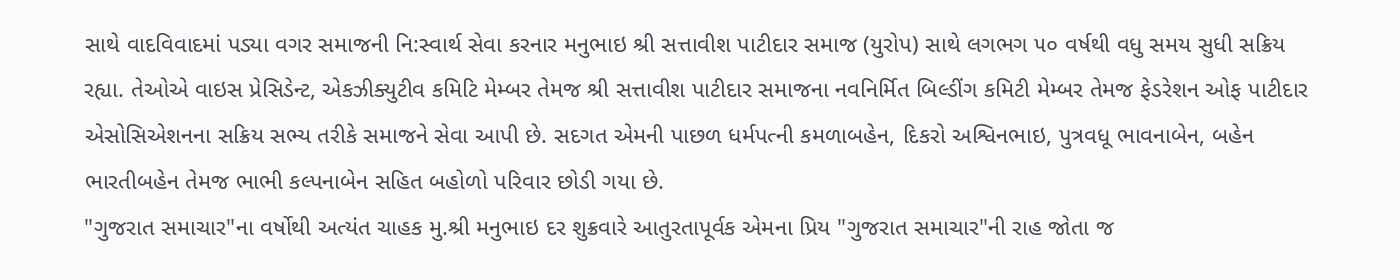સાથે વાદવિવાદમાં પડ્યા વગર સમાજની નિ:સ્વાર્થ સેવા કરનાર મનુભાઇ શ્રી સત્તાવીશ પાટીદાર સમાજ (યુરોપ) સાથે લગભગ ૫૦ વર્ષથી વધુ સમય સુધી સક્રિય રહ્યા. તેઓએ વાઇસ પ્રેસિડેન્ટ, એકઝીક્યુટીવ કમિટિ મેમ્બર તેમજ શ્રી સત્તાવીશ પાટીદાર સમાજના નવનિર્મિત બિલ્ડીંગ કમિટી મેમ્બર તેમજ ફેડરેશન ઓફ પાટીદાર એસોસિએશનના સક્રિય સભ્ય તરીકે સમાજને સેવા આપી છે. સદગત એમની પાછળ ધર્મપત્ની કમળાબહેન, દિકરો અશ્વિનભાઇ, પુત્રવધૂ ભાવનાબેન, બહેન ભારતીબહેન તેમજ ભાભી કલ્પનાબેન સહિત બહોળો પરિવાર છોડી ગયા છે.
"ગુજરાત સમાચાર"ના વર્ષોથી અત્યંત ચાહક મુ.શ્રી મનુભાઇ દર શુક્રવારે આતુરતાપૂર્વક એમના પ્રિય "ગુજરાત સમાચાર"ની રાહ જોતા જ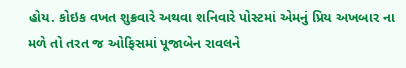હોય. કોઇક વખત શુક્રવારે અથવા શનિવારે પોસ્ટમાં એમનું પ્રિય અખબાર ના મળે તો તરત જ ઓફિસમાં પૂજાબેન રાવલને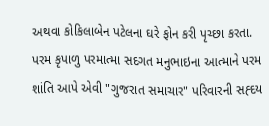અથવા કોકિલાબેન પટેલના ઘરે ફોન કરી પૃચ્છા કરતા. પરમ કૃપાળુ પરમાત્મા સદગત મનુભાઇના આત્માને પરમ શાંતિ આપે એવી "ગુજરાત સમાચાર" પરિવારની સહ્દય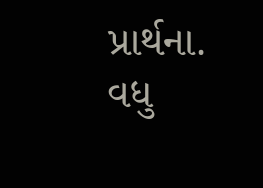પ્રાર્થના. વધુ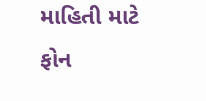માહિતી માટે ફોન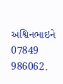અશ્વિનભાઇને 07849 986062.